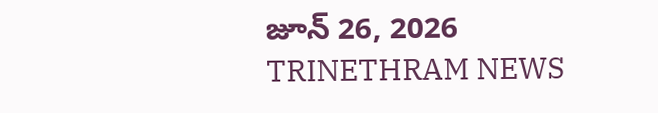జూన్ 26, 2026
TRINETHRAM NEWS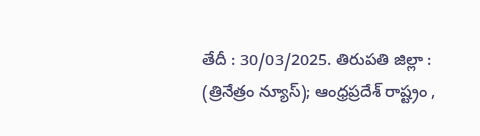తేదీ : 30/03/2025. తిరుపతి జిల్లా : (త్రినేత్రం న్యూస్); ఆంధ్రప్రదేశ్ రాష్ట్రం ,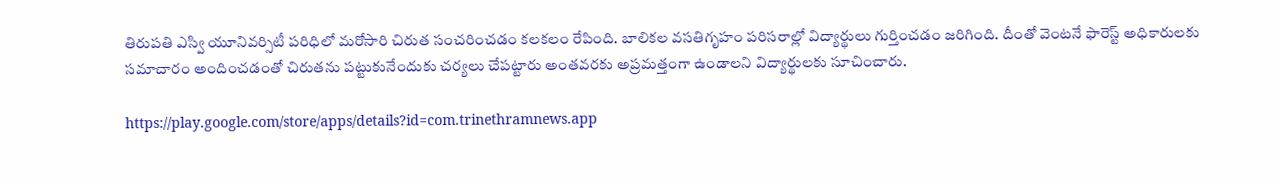తిరుపతి ఎస్వి యూనివర్సిటీ పరిధిలో మరోసారి చిరుత సంచరించడం కలకలం రేపింది. బాలికల వసతిగృహం పరిసరాల్లో విద్యార్థులు గుర్తించడం జరిగింది. దీంతో వెంటనే ఫారెస్ట్ అధికారులకు సమాచారం అందించడంతో చిరుతను పట్టుకునేందుకు చర్యలు చేపట్టారు అంతవరకు అప్రమత్తంగా ఉండాలని విద్యార్థులకు సూచించారు.

https://play.google.com/store/apps/details?id=com.trinethramnews.app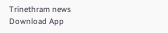Trinethram news
Download App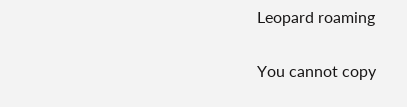Leopard roaming

You cannot copy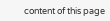content of this page